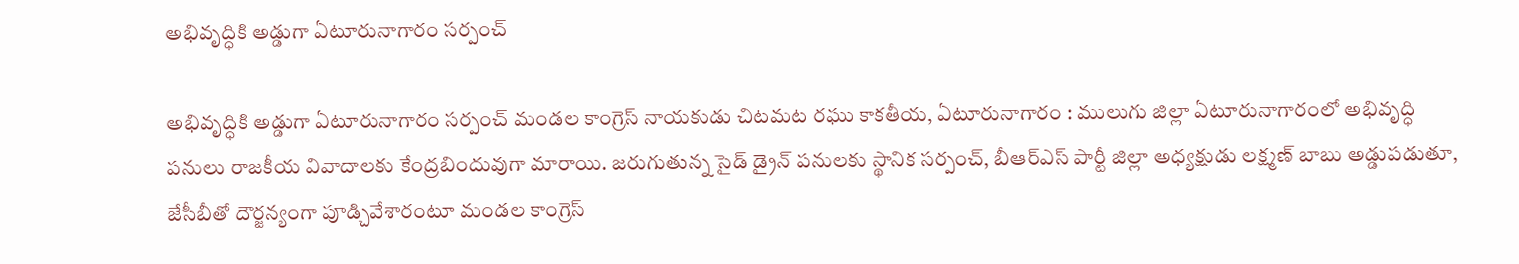అభివృద్ధికి అడ్డుగా ఏటూరునాగారం స‌ర్పంచ్‌

అభివృద్ధికి అడ్డుగా ఏటూరునాగారం స‌ర్పంచ్‌ మండల కాంగ్రెస్ నాయకుడు చిటమట రఘు కాకతీయ, ఏటూరునాగారం : ములుగు జిల్లా ఏటూరునాగారంలో అభివృద్ధి పనులు రాజకీయ వివాదాలకు కేంద్రబిందువుగా మారాయి. జరుగుతున్న సైడ్ డ్రైన్ పనులకు స్థానిక సర్పంచ్‌, బీఆర్ఎస్ పార్టీ జిల్లా అధ్యక్షుడు లక్ష్మణ్ బాబు అడ్డుపడుతూ, జేసీబీతో దౌర్జన్యంగా పూడ్చివేశారంటూ మండల కాంగ్రెస్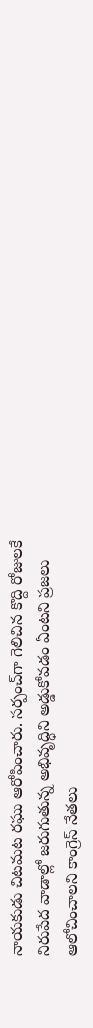నాయకుడు చిటమట రఘు ఆరోపించారు. సర్పంచ్‌గా గెలిచిన కొద్ది రోజులకే నిరుపేద వాడాల్లో జరుగుతున్న అభివృద్ధిని అడ్డుకోవడం ఏంటని ప్రజలు ఆలోచించాలని కాంగ్రెస్ నేతలు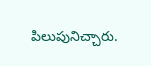పిలుపునిచ్చారు.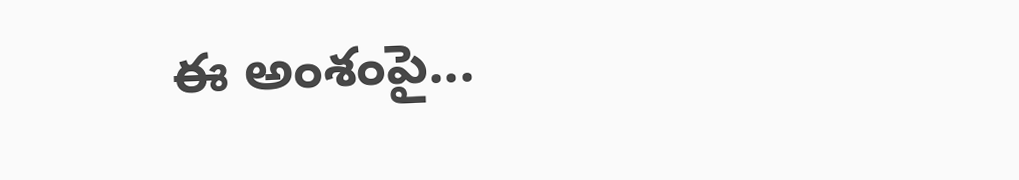ఈ అంశంపై...